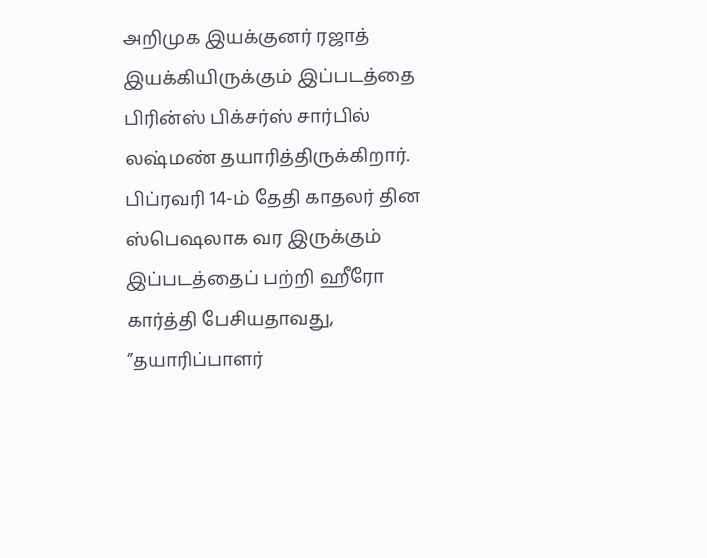அறிமுக இயக்குனர் ரஜாத் இயக்கியிருக்கும் இப்படத்தை பிரின்ஸ் பிக்சர்ஸ் சார்பில் லஷ்மண் தயாரித்திருக்கிறார்.
பிப்ரவரி 14-ம் தேதி காதலர் தின ஸ்பெஷலாக வர இருக்கும் இப்படத்தைப் பற்றி ஹீரோ கார்த்தி பேசியதாவது, ”தயாரிப்பாளர்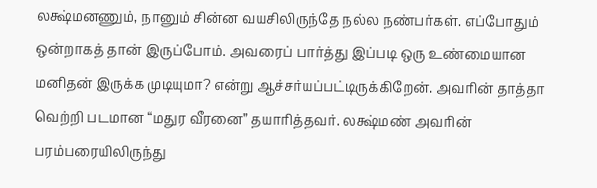லக்ஷ்மனணும், நானும் சின்ன வயசிலிருந்தே நல்ல நண்பர்கள். எப்போதும் ஒன்றாகத் தான் இருப்போம். அவரைப் பார்த்து இப்படி ஒரு உண்மையான மனிதன் இருக்க முடியுமா? என்று ஆச்சர்யப்பட்டிருக்கிறேன். அவரின் தாத்தா வெற்றி படமான “மதுர வீரனை” தயாரித்தவர். லக்ஷ்மண் அவரின் பரம்பரையிலிருந்து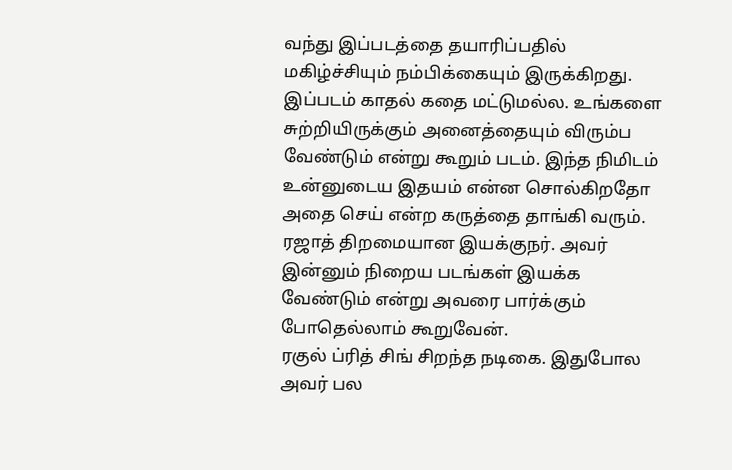வந்து இப்படத்தை தயாரிப்பதில் மகிழ்ச்சியும் நம்பிக்கையும் இருக்கிறது.
இப்படம் காதல் கதை மட்டுமல்ல. உங்களை சுற்றியிருக்கும் அனைத்தையும் விரும்ப வேண்டும் என்று கூறும் படம். இந்த நிமிடம் உன்னுடைய இதயம் என்ன சொல்கிறதோ அதை செய் என்ற கருத்தை தாங்கி வரும். ரஜாத் திறமையான இயக்குநர். அவர் இன்னும் நிறைய படங்கள் இயக்க வேண்டும் என்று அவரை பார்க்கும் போதெல்லாம் கூறுவேன்.
ரகுல் ப்ரித் சிங் சிறந்த நடிகை. இதுபோல அவர் பல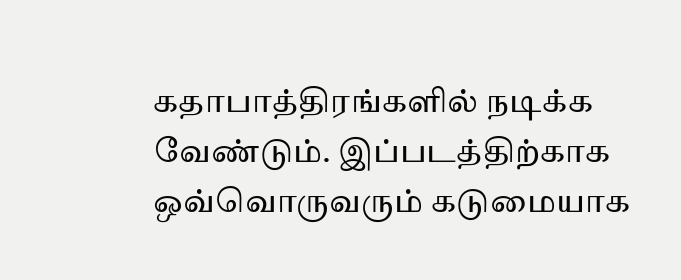கதாபாத்திரங்களில் நடிக்க வேண்டும். இப்படத்திற்காக ஒவ்வொருவரும் கடுமையாக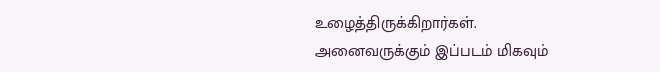உழைத்திருக்கிறார்கள். அனைவருக்கும் இப்படம் மிகவும்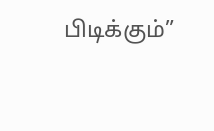பிடிக்கும்”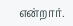என்றார்.